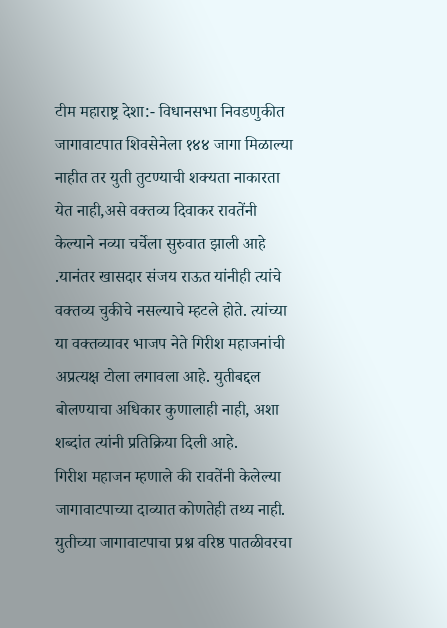टीम महाराष्ट्र देशा:- विधानसभा निवडणुकीत जागावाटपात शिवसेनेला १४४ जागा मिळाल्या नाहीत तर युती तुटण्याची शक्यता नाकारता येत नाही,असे वक्तव्य दिवाकर रावतेंनी केल्याने नव्या चर्चेला सुरुवात झाली आहे .यानंतर खासदार संजय राऊत यांनीही त्यांचे वक्तव्य चुकीचे नसल्याचे म्हटले होते. त्यांच्या या वक्तव्यावर भाजप नेते गिरीश महाजनांची अप्रत्यक्ष टोला लगावला आहे. युतीबद्दल बोलण्याचा अधिकार कुणालाही नाही, अशा शब्दांत त्यांनी प्रतिक्रिया दिली आहे.
गिरीश महाजन म्हणाले की रावतेंनी केलेल्या जागावाटपाच्या दाव्यात कोणतेही तथ्य नाही. युतीच्या जागावाटपाचा प्रश्न वरिष्ठ पातळीवरचा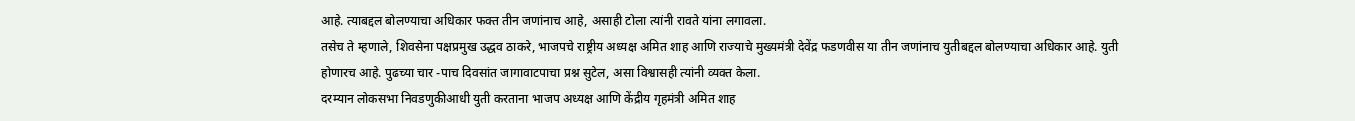आहे. त्याबद्दल बोलण्याचा अधिकार फक्त तीन जणांनाच आहे, असाही टोला त्यांनी रावते यांना लगावला.
तसेच ते म्हणाले, शिवसेना पक्षप्रमुख उद्धव ठाकरे, भाजपचे राष्ट्रीय अध्यक्ष अमित शाह आणि राज्याचे मुख्यमंत्री देवेंद्र फडणवीस या तीन जणांनाच युतीबद्दल बोलण्याचा अधिकार आहे. युती होणारच आहे. पुढच्या चार -पाच दिवसांत जागावाटपाचा प्रश्न सुटेल, असा विश्वासही त्यांनी व्यक्त केला.
दरम्यान लोकसभा निवडणुकीआधी युती करताना भाजप अध्यक्ष आणि केंद्रीय गृहमंत्री अमित शाह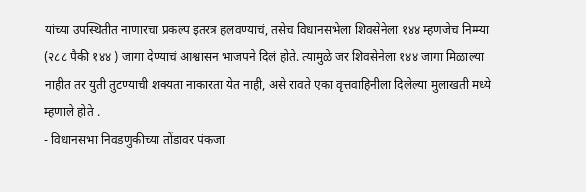यांच्या उपस्थितीत नाणारचा प्रकल्प इतरत्र हलवण्याचं, तसेच विधानसभेला शिवसेनेला १४४ म्हणजेच निम्म्या (२८८ पैकी १४४ ) जागा देण्याचं आश्वासन भाजपने दिलं होते. त्यामुळे जर शिवसेनेला १४४ जागा मिळाल्या नाहीत तर युती तुटण्याची शक्यता नाकारता येत नाही, असे रावते एका वृत्तवाहिनीला दिलेल्या मुलाखती मध्ये म्हणाले होते .
- विधानसभा निवडणुकीच्या तोंडावर पंकजा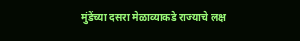मुंडेंच्या दसरा मेळाव्याकडे राज्याचे लक्ष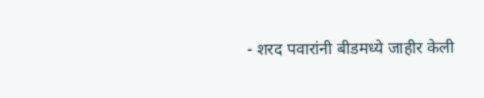- शरद पवारांनी बीडमध्ये जाहीर केली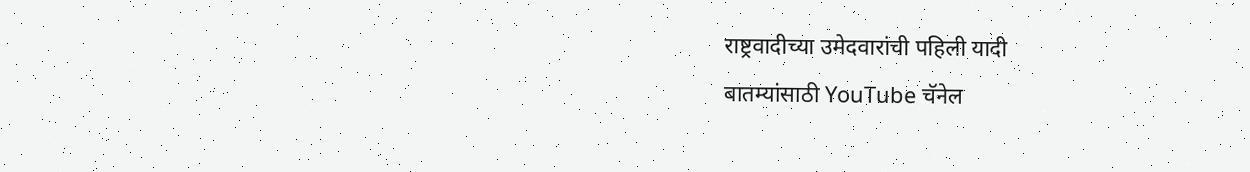राष्ट्रवादीच्या उमेदवारांची पहिली यादी
बातम्यांसाठी YouTube चॅनेल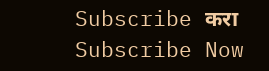Subscribe करा
Subscribe Now